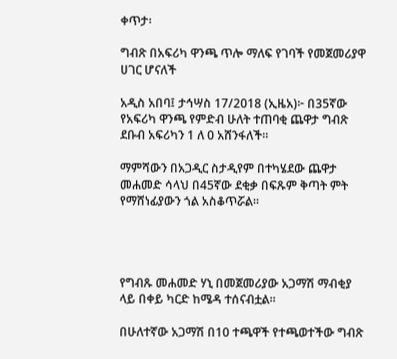ቀጥታ፡

ግብጽ በአፍሪካ ዋንጫ ጥሎ ማለፍ የገባች የመጀመሪያዋ ሀገር ሆናለች

አዲስ አበባ፤ ታኅሣስ 17/2018 (ኢዜአ)፦ በ35ኛው የአፍሪካ ዋንጫ የምድብ ሁለት ተጠባቂ ጨዋታ ግብጽ ደቡብ አፍሪካን 1 ለ 0 አሸንፋለች።

ማምሻውን በአጋዲር ስታዲየም በተካሄደው ጨዋታ መሐመድ ሳላህ በ45ኛው ደቂቃ በፍጹም ቅጣት ምት የማሸነፊያውን ጎል አስቆጥሯል።




የግብጹ መሐመድ ሃኒ በመጀመሪያው አጋማሽ ማብቂያ ላይ በቀይ ካርድ ከሜዳ ተሰናብቷል።

በሁለተኛው አጋማሽ በ10 ተጫዋች የተጫወተችው ግብጽ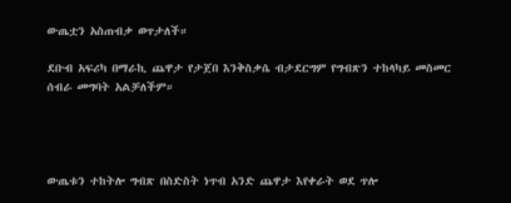ውጤቷን አስጠብቃ ወጥታለች።

ደቡብ አፍሪካ በማራኪ ጨዋታ የታጀበ እንቅስቃሴ ብታደርግም የግብጽን ተከላካይ መስመር ሰብራ መግባት አልቻለችም።




ውጤቱን ተከትሎ ግብጽ በስድስት ነጥብ አንድ ጨዋታ እየቀራት ወደ ጥሎ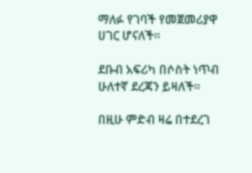ማለፉ የገባች የመጀመሪያዋ ሀገር ሆናለች።

ደቡብ አፍሪካ በሶስት ነጥብ ሁለተኛ ደረጃን ይዛለች።

በዚሁ ምድብ ዛሬ በተደረገ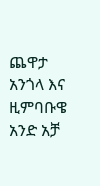ጨዋታ አንጎላ እና ዚምባቡዌ አንድ አቻ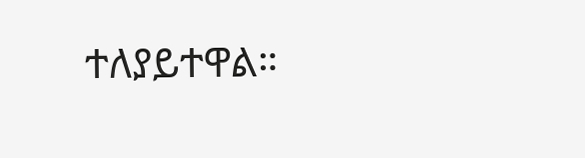ተለያይተዋል።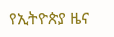የኢትዮጵያ ዜና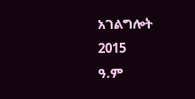አገልግሎት
2015
ዓ.ም